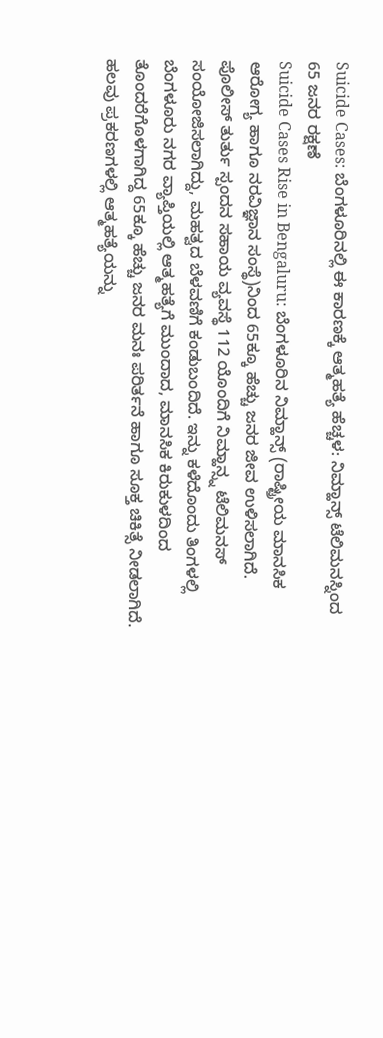Suicide Cases: ಬೆಂಗಳೂರಿನಲ್ಲಿ ಈ ಕಾರಣಕ್ಕೆ ಆತ್ಮಹತ್ಯೆ ಹೆಚ್ಚಳ: ನಿಮ್ಹಾನ್ಸ್ ಟೆಲಿಮನಸ್ನಿಂದ 65 ಜನರ ರಕ್ಷಣೆ
Suicide Cases Rise in Bengaluru: ಬೆಂಗಳೂರಿನ ನಿಮ್ಹಾನ್ಸ್ (ರಾಷ್ಟ್ರೀಯ ಮಾನಸಿಕ ಆರೋಗ್ಯ ಹಾಗೂ ನರವಿಜ್ಞಾನ ಸಂಸ್ಥೆ)ನಿಂದ 65ಕ್ಕೂ ಹೆಚ್ಚು ಜನರ ಜೀವ ಉಳಿಸಲಾಗಿದೆ. ಪೊಲೀಸ್ ತುರ್ತು ಸ್ಪಂದನ ಸಹಾಯ ವ್ಯವಸ್ಥೆ 112 ಯೊಂದಿಗೆ ನಿಮ್ಹಾನ್ಸ್ನ ಟೆಲಿಮನಸ್ ಸಂಯೋಜಿಸಲಾಗಿದ್ದು, ಮಹತ್ವದ ಬೆಳವಣಿಗೆ ಕಂಡುಬಂದಿದೆ. ಇನ್ನು ಕಳೆದೊಂದು ತಿಂಗಳಲ್ಲಿ ಬೆಂಗಳೂರು ನಗರ ವ್ಯಾಪ್ತಿಯಲ್ಲಿ ಆತ್ಮಹತ್ಯೆಗೆ ಮುಂದಾದ, ಮಾನಸಿಕ ಕಿರುಕುಳದಿಂದ ತೊಂದರೆಗೊಳಗಾಗಿದ್ದ 65ಕ್ಕೂ ಹೆಚ್ಚು ಜನರ ಮನಃ ಪರಿರ್ತನೆ ಹಾಗೂ ಸೂಕ್ತ ಚಿಕಿತ್ಸೆ ನೀಡಲಾಗಿದೆ. ಹಲವು ಪ್ರಕರಣಗಳಲ್ಲಿ ಆತ್ಮಹತ್ಯೆಯನ್ನು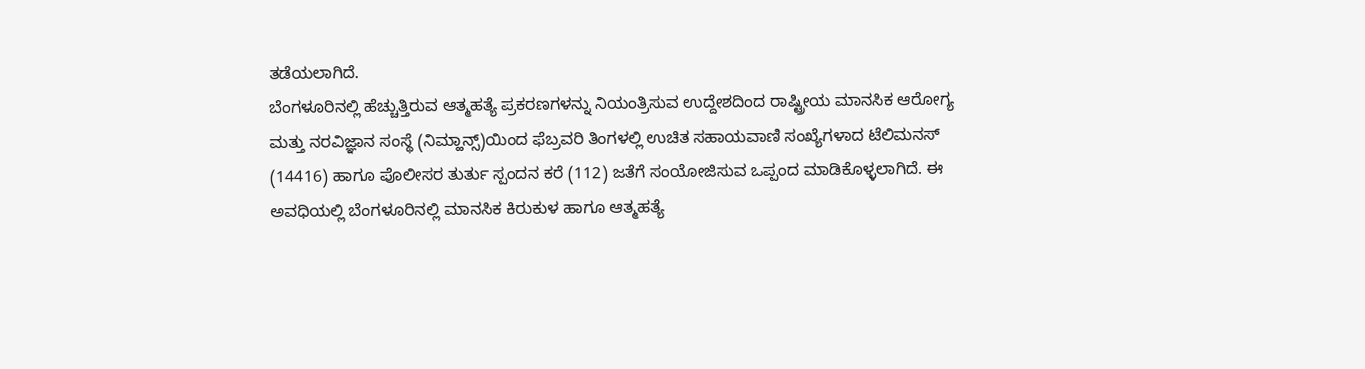ತಡೆಯಲಾಗಿದೆ.
ಬೆಂಗಳೂರಿನಲ್ಲಿ ಹೆಚ್ಚುತ್ತಿರುವ ಆತ್ಮಹತ್ಯೆ ಪ್ರಕರಣಗಳನ್ನು ನಿಯಂತ್ರಿಸುವ ಉದ್ದೇಶದಿಂದ ರಾಷ್ಟ್ರೀಯ ಮಾನಸಿಕ ಆರೋಗ್ಯ ಮತ್ತು ನರವಿಜ್ಞಾನ ಸಂಸ್ಥೆ (ನಿಮ್ಹಾನ್ಸ್)ಯಿಂದ ಫೆಬ್ರವರಿ ತಿಂಗಳಲ್ಲಿ ಉಚಿತ ಸಹಾಯವಾಣಿ ಸಂಖ್ಯೆಗಳಾದ ಟೆಲಿಮನಸ್ (14416) ಹಾಗೂ ಪೊಲೀಸರ ತುರ್ತು ಸ್ಪಂದನ ಕರೆ (112) ಜತೆಗೆ ಸಂಯೋಜಿಸುವ ಒಪ್ಪಂದ ಮಾಡಿಕೊಳ್ಳಲಾಗಿದೆ. ಈ ಅವಧಿಯಲ್ಲಿ ಬೆಂಗಳೂರಿನಲ್ಲಿ ಮಾನಸಿಕ ಕಿರುಕುಳ ಹಾಗೂ ಆತ್ಮಹತ್ಯೆ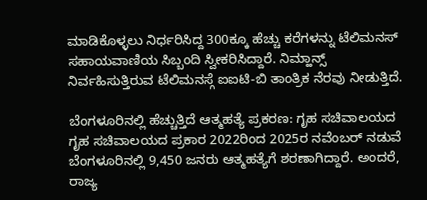ಮಾಡಿಕೊಳ್ಳಲು ನಿರ್ಧರಿಸಿದ್ದ 300ಕ್ಕೂ ಹೆಚ್ಚು ಕರೆಗಳನ್ನು ಟೆಲಿಮನಸ್ ಸಹಾಯವಾಣಿಯ ಸಿಬ್ಬಂದಿ ಸ್ವೀಕರಿಸಿದ್ದಾರೆ. ನಿಮ್ಹಾನ್ಸ್ ನಿರ್ವಹಿಸುತ್ತಿರುವ ಟೆಲಿಮನಸ್ಗೆ ಐಐಟಿ-ಬಿ ತಾಂತ್ರಿಕ ನೆರವು ನೀಡುತ್ತಿದೆ.

ಬೆಂಗಳೂರಿನಲ್ಲಿ ಹೆಚ್ಚುತ್ತಿದೆ ಆತ್ಮಹತ್ಯೆ ಪ್ರಕರಣ: ಗೃಹ ಸಚಿವಾಲಯದ
ಗೃಹ ಸಚಿವಾಲಯದ ಪ್ರಕಾರ 2022ರಿಂದ 2025ರ ನವೆಂಬರ್ ನಡುವೆ ಬೆಂಗಳೂರಿನಲ್ಲಿ 9,450 ಜನರು ಆತ್ಮಹತ್ಯೆಗೆ ಶರಣಾಗಿದ್ದಾರೆ. ಅಂದರೆ, ರಾಜ್ಯ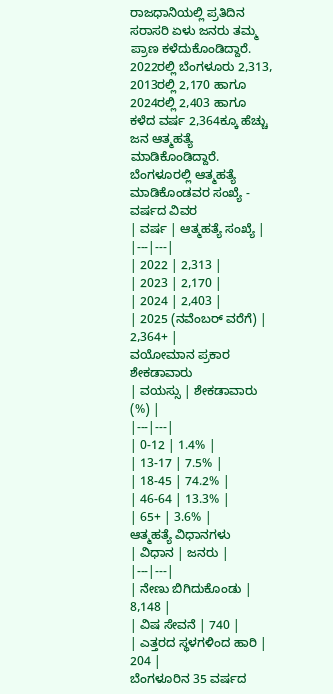ರಾಜಧಾನಿಯಲ್ಲಿ ಪ್ರತಿದಿನ ಸರಾಸರಿ ಏಳು ಜನರು ತಮ್ಮ ಪ್ರಾಣ ಕಳೆದುಕೊಂಡಿದ್ದಾರೆ. 2022ರಲ್ಲಿ ಬೆಂಗಳೂರು 2,313, 2013ರಲ್ಲಿ 2,170 ಹಾಗೂ 2024ರಲ್ಲಿ 2,403 ಹಾಗೂ ಕಳೆದ ವರ್ಷ 2,364ಕ್ಕೂ ಹೆಚ್ಚು ಜನ ಆತ್ಮಹತ್ಯೆ ಮಾಡಿಕೊಂಡಿದ್ದಾರೆ.
ಬೆಂಗಳೂರಲ್ಲಿ ಆತ್ಮಹತ್ಯೆ ಮಾಡಿಕೊಂಡವರ ಸಂಖ್ಯೆ - ವರ್ಷದ ವಿವರ
| ವರ್ಷ | ಆತ್ಮಹತ್ಯೆ ಸಂಖ್ಯೆ |
|---|---|
| 2022 | 2,313 |
| 2023 | 2,170 |
| 2024 | 2,403 |
| 2025 (ನವೆಂಬರ್ ವರೆಗೆ) | 2,364+ |
ವಯೋಮಾನ ಪ್ರಕಾರ ಶೇಕಡಾವಾರು
| ವಯಸ್ಸು | ಶೇಕಡಾವಾರು (%) |
|---|---|
| 0-12 | 1.4% |
| 13-17 | 7.5% |
| 18-45 | 74.2% |
| 46-64 | 13.3% |
| 65+ | 3.6% |
ಆತ್ಮಹತ್ಯೆ ವಿಧಾನಗಳು
| ವಿಧಾನ | ಜನರು |
|---|---|
| ನೇಣು ಬಿಗಿದುಕೊಂಡು | 8,148 |
| ವಿಷ ಸೇವನೆ | 740 |
| ಎತ್ತರದ ಸ್ಥಳಗಳಿಂದ ಹಾರಿ | 204 |
ಬೆಂಗಳೂರಿನ 35 ವರ್ಷದ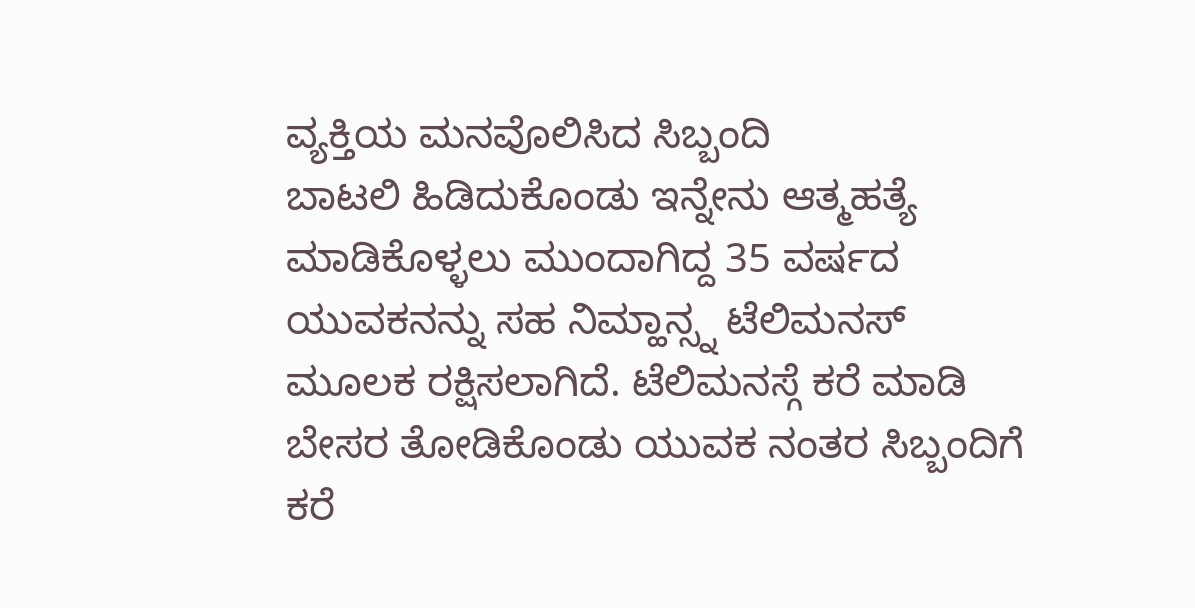ವ್ಯಕ್ತಿಯ ಮನವೊಲಿಸಿದ ಸಿಬ್ಬಂದಿ
ಬಾಟಲಿ ಹಿಡಿದುಕೊಂಡು ಇನ್ನೇನು ಆತ್ಮಹತ್ಯೆ ಮಾಡಿಕೊಳ್ಳಲು ಮುಂದಾಗಿದ್ದ 35 ವರ್ಷದ ಯುವಕನನ್ನು ಸಹ ನಿಮ್ಹಾನ್ಸ್ನ ಟೆಲಿಮನಸ್ ಮೂಲಕ ರಕ್ಷಿಸಲಾಗಿದೆ. ಟೆಲಿಮನಸ್ಗೆ ಕರೆ ಮಾಡಿ ಬೇಸರ ತೋಡಿಕೊಂಡು ಯುವಕ ನಂತರ ಸಿಬ್ಬಂದಿಗೆ ಕರೆ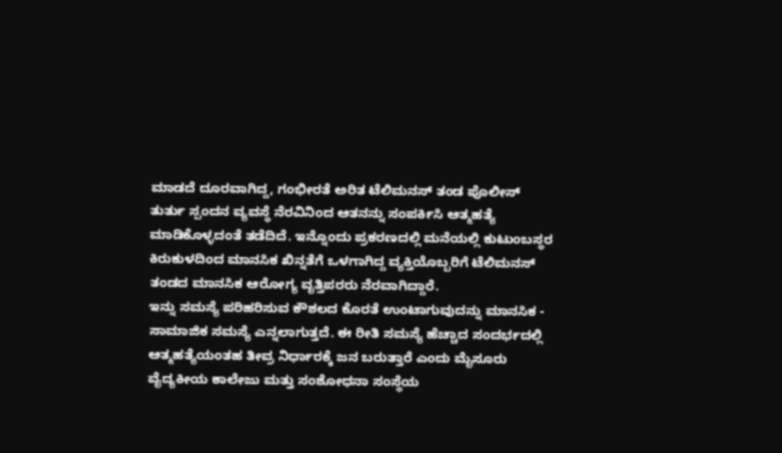ಮಾಡದೆ ದೂರವಾಗಿದ್ದ, ಗಂಭೀರತೆ ಅರಿತ ಟೆಲಿಮನಸ್ ತಂಡ ಪೊಲೀಸ್ ತುರ್ತು ಸ್ಪಂದನ ವ್ಯವಸ್ಥೆ ನೆರವಿನಿಂದ ಆತನನ್ನು ಸಂಪರ್ಕಿಸಿ ಆತ್ಮಹತ್ಯೆ ಮಾಡಿಕೊಳ್ಳದಂತೆ ತಡೆದಿದೆ. ಇನ್ನೊಂದು ಪ್ರಕರಣದಲ್ಲಿ ಮನೆಯಲ್ಲಿ ಕುಟುಂಬಸ್ಥರ ಕಿರುಕುಳದಿಂದ ಮಾನಸಿಕ ಖಿನ್ನತೆಗೆ ಒಳಗಾಗಿದ್ದ ವ್ಯಕ್ತಿಯೊಬ್ಬರಿಗೆ ಟೆಲಿಮನಸ್ ತಂಡದ ಮಾನಸಿಕ ಆರೋಗ್ಯ ವೃತ್ತಿಪರರು ನೆರವಾಗಿದ್ದಾರೆ.
ಇನ್ನು ಸಮಸ್ಯೆ ಪರಿಹರಿಸುವ ಕೌಶಲದ ಕೊರತೆ ಉಂಟಾಗುವುದನ್ನು ಮಾನಸಿಕ - ಸಾಮಾಜಿಕ ಸಮಸ್ಯೆ ಎನ್ನಲಾಗುತ್ತದೆ. ಈ ರೀತಿ ಸಮಸ್ಯೆ ಹೆಚ್ಚಾದ ಸಂದರ್ಭದಲ್ಲಿ ಆತ್ಮಹತ್ಯೆಯಂತಹ ತೀವ್ರ ನಿರ್ಧಾರಕ್ಕೆ ಜನ ಬರುತ್ತಾರೆ ಎಂದು ಮೈಸೂರು ವೈದ್ಯಕೀಯ ಕಾಲೇಜು ಮತ್ತು ಸಂಶೋಧನಾ ಸಂಸ್ಥೆಯ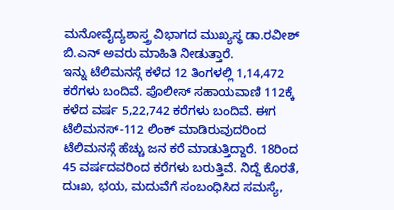ಮನೋವೈದ್ಯಶಾಸ್ತ್ರ ವಿಭಾಗದ ಮುಖ್ಯಸ್ಥ ಡಾ.ರವೀಶ್ ಬಿ.ಎನ್ ಅವರು ಮಾಹಿತಿ ನೀಡುತ್ತಾರೆ.
ಇನ್ನು ಟೆಲಿಮನಸ್ಗೆ ಕಳೆದ 12 ತಿಂಗಳಲ್ಲಿ 1,14,472 ಕರೆಗಳು ಬಂದಿವೆ. ಪೊಲೀಸ್ ಸಹಾಯವಾಣಿ 112ಕ್ಕೆ ಕಳೆದ ವರ್ಷ 5,22,742 ಕರೆಗಳು ಬಂದಿವೆ. ಈಗ ಟೆಲಿಮನಸ್-112 ಲಿಂಕ್ ಮಾಡಿರುವುದರಿಂದ ಟೆಲಿಮನಸ್ಗೆ ಹೆಚ್ಚು ಜನ ಕರೆ ಮಾಡುತ್ತಿದ್ದಾರೆ. 18ರಿಂದ 45 ವರ್ಷದವರಿಂದ ಕರೆಗಳು ಬರುತ್ತಿವೆ. ನಿದ್ದೆ ಕೊರತೆ, ದುಃಖ, ಭಯ, ಮದುವೆಗೆ ಸಂಬಂಧಿಸಿದ ಸಮಸ್ಯೆ,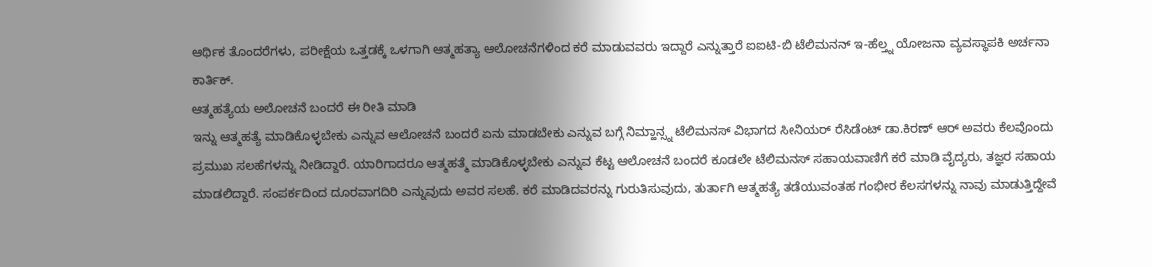ಆರ್ಥಿಕ ತೊಂದರೆಗಳು, ಪರೀಕ್ಷೆಯ ಒತ್ತಡಕ್ಕೆ ಒಳಗಾಗಿ ಆತ್ಮಹತ್ಯಾ ಆಲೋಚನೆಗಳಿಂದ ಕರೆ ಮಾಡುವವರು ಇದ್ದಾರೆ ಎನ್ನುತ್ತಾರೆ ಐಐಟಿ-ಬಿ ಟೆಲಿಮನನ್ ಇ-ಹೆಲ್ತ್ನ ಯೋಜನಾ ವ್ಯವಸ್ಥಾಪಕಿ ಅರ್ಚನಾ ಕಾರ್ತಿಕ್.
ಆತ್ಮಹತ್ಯೆಯ ಅಲೋಚನೆ ಬಂದರೆ ಈ ರೀತಿ ಮಾಡಿ
ಇನ್ನು ಆತ್ಮಹತ್ಯೆ ಮಾಡಿಕೊಳ್ಳಬೇಕು ಎನ್ನುವ ಆಲೋಚನೆ ಬಂದರೆ ಏನು ಮಾಡಬೇಕು ಎನ್ನುವ ಬಗ್ಗೆ ನಿಮ್ಹಾನ್ಸ್ನ ಟೆಲಿಮನಸ್ ವಿಭಾಗದ ಸೀನಿಯರ್ ರೆಸಿಡೆಂಟ್ ಡಾ.ಕಿರಣ್ ಆರ್ ಅವರು ಕೆಲವೊಂದು ಪ್ರಮುಖ ಸಲಹೆಗಳನ್ನು ನೀಡಿದ್ದಾರೆ. ಯಾರಿಗಾದರೂ ಆತ್ಮಹತ್ಮೆ ಮಾಡಿಕೊಳ್ಳಬೇಕು ಎನ್ನುವ ಕೆಟ್ಟ ಆಲೋಚನೆ ಬಂದರೆ ಕೂಡಲೇ ಟೆಲಿಮನಸ್ ಸಹಾಯವಾಣಿಗೆ ಕರೆ ಮಾಡಿ ವೈದ್ಯರು, ತಜ್ಞರ ಸಹಾಯ ಮಾಡಲಿದ್ದಾರೆ. ಸಂಪರ್ಕದಿಂದ ದೂರವಾಗದಿರಿ ಎನ್ನುವುದು ಅವರ ಸಲಹೆ. ಕರೆ ಮಾಡಿದವರನ್ನು ಗುರುತಿಸುವುದು, ತುರ್ತಾಗಿ ಆತ್ಮಹತ್ಯೆ ತಡೆಯುವಂತಹ ಗಂಭೀರ ಕೆಲಸಗಳನ್ನು ನಾವು ಮಾಡುತ್ತಿದ್ದೇವೆ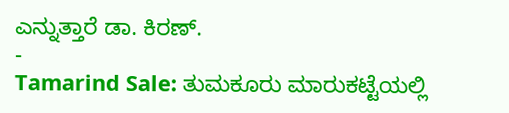ಎನ್ನುತ್ತಾರೆ ಡಾ. ಕಿರಣ್.
-
Tamarind Sale: ತುಮಕೂರು ಮಾರುಕಟ್ಟೆಯಲ್ಲಿ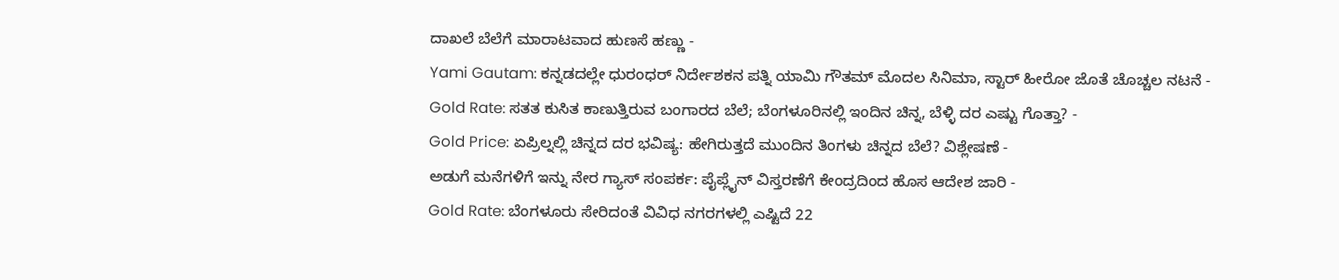ದಾಖಲೆ ಬೆಲೆಗೆ ಮಾರಾಟವಾದ ಹುಣಸೆ ಹಣ್ಣು -
Yami Gautam: ಕನ್ನಡದಲ್ಲೇ ಧುರಂಧರ್ ನಿರ್ದೇಶಕನ ಪತ್ನಿ ಯಾಮಿ ಗೌತಮ್ ಮೊದಲ ಸಿನಿಮಾ, ಸ್ಟಾರ್ ಹೀರೋ ಜೊತೆ ಚೊಚ್ಚಲ ನಟನೆ -
Gold Rate: ಸತತ ಕುಸಿತ ಕಾಣುತ್ತಿರುವ ಬಂಗಾರದ ಬೆಲೆ; ಬೆಂಗಳೂರಿನಲ್ಲಿ ಇಂದಿನ ಚಿನ್ನ, ಬೆಳ್ಳಿ ದರ ಎಷ್ಟು ಗೊತ್ತಾ? -
Gold Price: ಏಪ್ರಿಲ್ನಲ್ಲಿ ಚಿನ್ನದ ದರ ಭವಿಷ್ಯ: ಹೇಗಿರುತ್ತದೆ ಮುಂದಿನ ತಿಂಗಳು ಚಿನ್ನದ ಬೆಲೆ? ವಿಶ್ಲೇಷಣೆ -
ಅಡುಗೆ ಮನೆಗಳಿಗೆ ಇನ್ನು ನೇರ ಗ್ಯಾಸ್ ಸಂಪರ್ಕ: ಪೈಪ್ಲೈನ್ ವಿಸ್ತರಣೆಗೆ ಕೇಂದ್ರದಿಂದ ಹೊಸ ಆದೇಶ ಜಾರಿ -
Gold Rate: ಬೆಂಗಳೂರು ಸೇರಿದಂತೆ ವಿವಿಧ ನಗರಗಳಲ್ಲಿ ಎಷ್ಟಿದೆ 22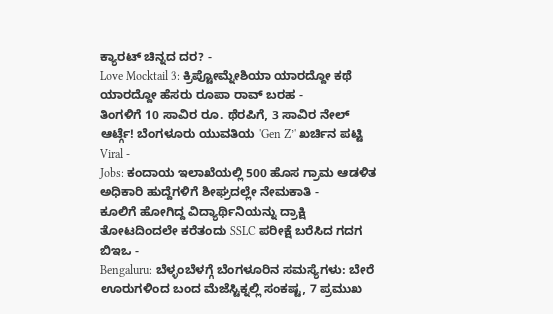ಕ್ಯಾರಟ್ ಚಿನ್ನದ ದರ? -
Love Mocktail 3: ಕ್ರಿಪ್ಟೋಮ್ನೇಶಿಯಾ ಯಾರದ್ದೋ ಕಥೆ ಯಾರದ್ದೋ ಹೆಸರು ರೂಪಾ ರಾವ್ ಬರಹ -
ತಿಂಗಳಿಗೆ 10 ಸಾವಿರ ರೂ. ಥೆರಪಿಗೆ, 3 ಸಾವಿರ ನೇಲ್ ಆರ್ಟ್ಗೆ! ಬೆಂಗಳೂರು ಯುವತಿಯ 'Gen Z’' ಖರ್ಚಿನ ಪಟ್ಟಿ Viral -
Jobs: ಕಂದಾಯ ಇಲಾಖೆಯಲ್ಲಿ 500 ಹೊಸ ಗ್ರಾಮ ಆಡಳಿತ ಅಧಿಕಾರಿ ಹುದ್ದೆಗಳಿಗೆ ಶೀಘ್ರದಲ್ಲೇ ನೇಮಕಾತಿ -
ಕೂಲಿಗೆ ಹೋಗಿದ್ದ ವಿದ್ಯಾರ್ಥಿನಿಯನ್ನು ದ್ರಾಕ್ಷಿ ತೋಟದಿಂದಲೇ ಕರೆತಂದು SSLC ಪರೀಕ್ಷೆ ಬರೆಸಿದ ಗದಗ ಬಿಇಒ -
Bengaluru: ಬೆಳ್ಳಂಬೆಳಗ್ಗೆ ಬೆಂಗಳೂರಿನ ಸಮಸ್ಯೆಗಳು: ಬೇರೆ ಊರುಗಳಿಂದ ಬಂದ ಮೆಜೆಸ್ಟಿಕ್ನಲ್ಲಿ ಸಂಕಷ್ಟ, 7 ಪ್ರಮುಖ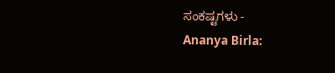ಸಂಕಷ್ಟಗಳು -
Ananya Birla: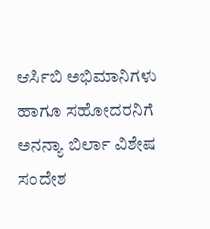ಆರ್ಸಿಬಿ ಅಭಿಮಾನಿಗಳು ಹಾಗೂ ಸಹೋದರನಿಗೆ ಅನನ್ಯಾ ಬಿರ್ಲಾ ವಿಶೇಷ ಸಂದೇಶ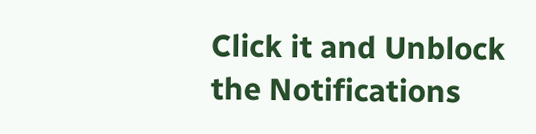Click it and Unblock the Notifications